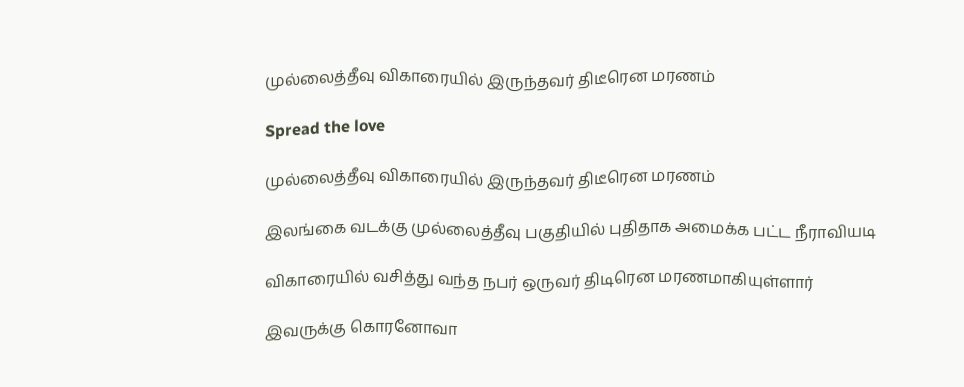முல்லைத்தீவு விகாரையில் இருந்தவர் திடீரென மரணம்

Spread the love

முல்லைத்தீவு விகாரையில் இருந்தவர் திடீரென மரணம்

இலங்கை வடக்கு முல்லைத்தீவு பகுதியில் புதிதாக அமைக்க பட்ட நீராவியடி

விகாரையில் வசித்து வந்த நபர் ஒருவர் திடிரென மரணமாகியுள்ளார்

இவருக்கு கொரனோவா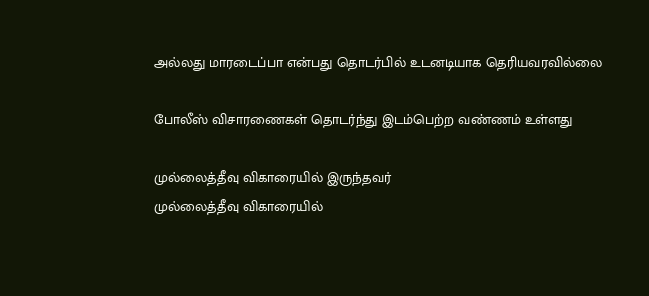அல்லது மாரடைப்பா என்பது தொடர்பில் உடனடியாக தெரியவரவில்லை

போலீஸ் விசாரணைகள் தொடர்ந்து இடம்பெற்ற வண்ணம் உள்ளது

முல்லைத்தீவு விகாரையில் இருந்தவர்
முல்லைத்தீவு விகாரையில்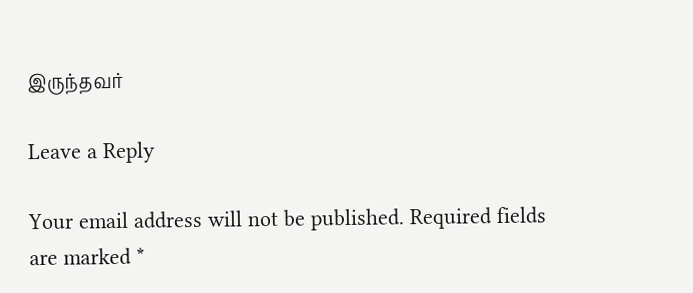இருந்தவர்

Leave a Reply

Your email address will not be published. Required fields are marked *